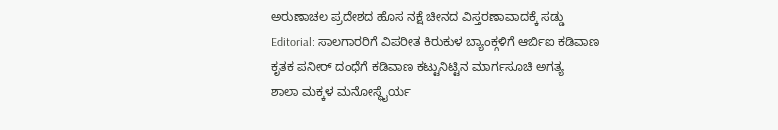ಅರುಣಾಚಲ ಪ್ರದೇಶದ ಹೊಸ ನಕ್ಷೆ ಚೀನದ ವಿಸ್ತರಣಾವಾದಕ್ಕೆ ಸಡ್ಡು
Editorial: ಸಾಲಗಾರರಿಗೆ ವಿಪರೀತ ಕಿರುಕುಳ ಬ್ಯಾಂಕ್ಗಳಿಗೆ ಆರ್ಬಿಐ ಕಡಿವಾಣ
ಕೃತಕ ಪನೀರ್ ದಂಧೆಗೆ ಕಡಿವಾಣ ಕಟ್ಟುನಿಟ್ಟಿನ ಮಾರ್ಗಸೂಚಿ ಅಗತ್ಯ
ಶಾಲಾ ಮಕ್ಕಳ ಮನೋಸ್ಥೈರ್ಯ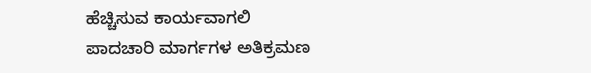ಹೆಚ್ಚಿಸುವ ಕಾರ್ಯವಾಗಲಿ
ಪಾದಚಾರಿ ಮಾರ್ಗಗಳ ಅತಿಕ್ರಮಣ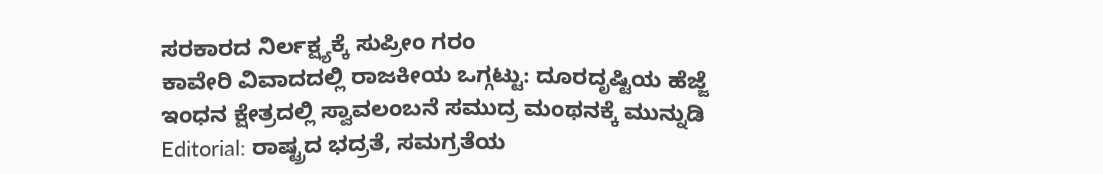ಸರಕಾರದ ನಿರ್ಲಕ್ಷ್ಯಕ್ಕೆ ಸುಪ್ರೀಂ ಗರಂ
ಕಾವೇರಿ ವಿವಾದದಲ್ಲಿ ರಾಜಕೀಯ ಒಗ್ಗಟ್ಟು: ದೂರದೃಷ್ಟಿಯ ಹೆಜ್ಜೆ
ಇಂಧನ ಕ್ಷೇತ್ರದಲ್ಲಿ ಸ್ವಾವಲಂಬನೆ ಸಮುದ್ರ ಮಂಥನಕ್ಕೆ ಮುನ್ನುಡಿ
Editorial: ರಾಷ್ಟ್ರದ ಭದ್ರತೆ, ಸಮಗ್ರತೆಯ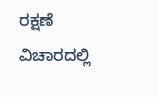ರಕ್ಷಣೆ ವಿಚಾರದಲ್ಲಿ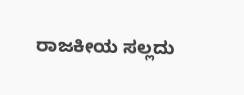ರಾಜಕೀಯ ಸಲ್ಲದು